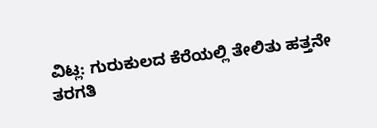ವಿಟ್ಲ: ಗುರುಕುಲದ ಕೆರೆಯಲ್ಲಿ ತೇಲಿತು ಹತ್ತನೇ ತರಗತಿ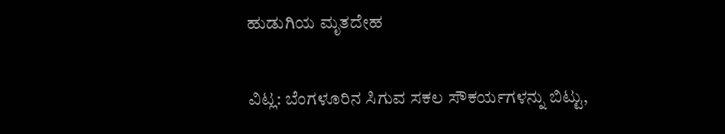ಹುಡುಗಿಯ ಮೃತದೇಹ

ವಿಟ್ಲ: ಬೆಂಗಳೂರಿನ ಸಿಗುವ ಸಕಲ ಸೌಕರ್ಯಗಳನ್ನು ಬಿಟ್ಟು,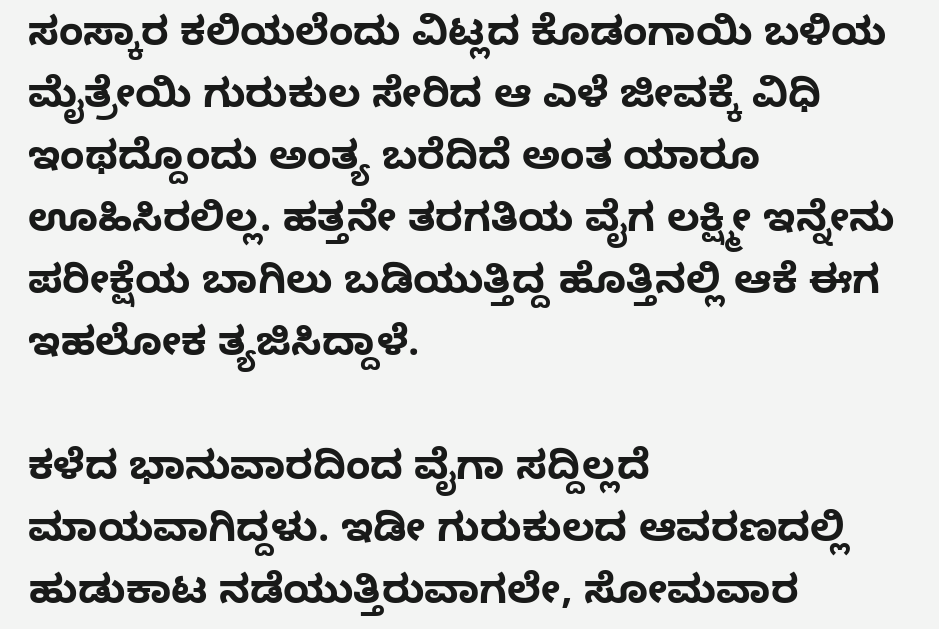ಸಂಸ್ಕಾರ ಕಲಿಯಲೆಂದು ವಿಟ್ಲದ ಕೊಡಂಗಾಯಿ ಬಳಿಯ ಮೈತ್ರೇಯಿ ಗುರುಕುಲ ಸೇರಿದ ಆ ಎಳೆ ಜೀವಕ್ಕೆ ವಿಧಿ ಇಂಥದ್ದೊಂದು ಅಂತ್ಯ ಬರೆದಿದೆ ಅಂತ ಯಾರೂ ಊಹಿಸಿರಲಿಲ್ಲ. ಹತ್ತನೇ ತರಗತಿಯ ವೈಗ ಲಕ್ಷ್ಮೀ ಇನ್ನೇನು ಪರೀಕ್ಷೆಯ ಬಾಗಿಲು ಬಡಿಯುತ್ತಿದ್ದ ಹೊತ್ತಿನಲ್ಲಿ ಆಕೆ ಈಗ ಇಹಲೋಕ ತ್ಯಜಿಸಿದ್ದಾಳೆ.

ಕಳೆದ ಭಾನುವಾರದಿಂದ ವೈಗಾ ಸದ್ದಿಲ್ಲದೆ ಮಾಯವಾಗಿದ್ದಳು. ಇಡೀ ಗುರುಕುಲದ ಆವರಣದಲ್ಲಿ ಹುಡುಕಾಟ ನಡೆಯುತ್ತಿರುವಾಗಲೇ, ಸೋಮವಾರ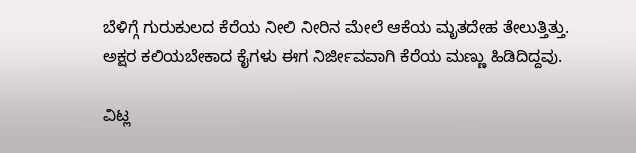ಬೆಳಿಗ್ಗೆ ಗುರುಕುಲದ ಕೆರೆಯ ನೀಲಿ ನೀರಿನ ಮೇಲೆ ಆಕೆಯ ಮೃತದೇಹ ತೇಲುತ್ತಿತ್ತು. ಅಕ್ಷರ ಕಲಿಯಬೇಕಾದ ಕೈಗಳು ಈಗ ನಿರ್ಜೀವವಾಗಿ ಕೆರೆಯ ಮಣ್ಣು ಹಿಡಿದಿದ್ದವು.

ವಿಟ್ಲ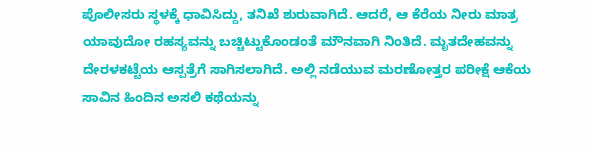ಪೊಲೀಸರು ಸ್ಥಳಕ್ಕೆ ಧಾವಿಸಿದ್ದು, ತನಿಖೆ ಶುರುವಾಗಿದೆ. ಆದರೆ, ಆ ಕೆರೆಯ ನೀರು ಮಾತ್ರ ಯಾವುದೋ ರಹಸ್ಯವನ್ನು ಬಚ್ಚಿಟ್ಟುಕೊಂಡಂತೆ ಮೌನವಾಗಿ ನಿಂತಿದೆ. ಮೃತದೇಹವನ್ನು ದೇರಳಕಟ್ಟೆಯ ಆಸ್ಪತ್ರೆಗೆ ಸಾಗಿಸಲಾಗಿದೆ. ಅಲ್ಲಿ ನಡೆಯುವ ಮರಣೋತ್ತರ ಪರೀಕ್ಷೆ ಆಕೆಯ ಸಾವಿನ ಹಿಂದಿನ ಅಸಲಿ ಕಥೆಯನ್ನು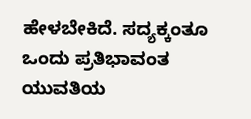ಹೇಳಬೇಕಿದೆ. ಸದ್ಯಕ್ಕಂತೂ ಒಂದು ಪ್ರತಿಭಾವಂತ ಯುವತಿಯ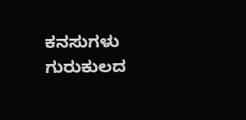ಕನಸುಗಳು ಗುರುಕುಲದ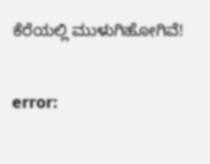ಕೆರೆಯಲ್ಲಿ ಮುಳುಗಿಹೋಗಿವೆ!

error: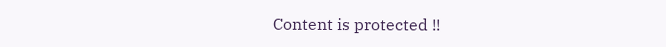Content is protected !!